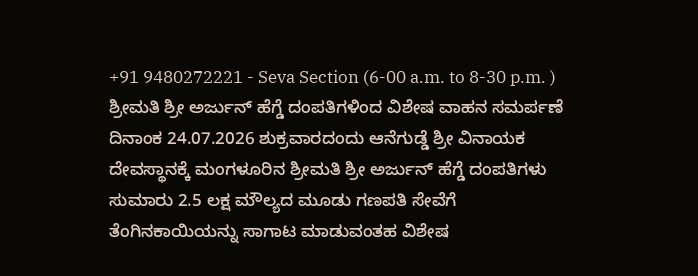+91 9480272221 - Seva Section (6-00 a.m. to 8-30 p.m. )
ಶ್ರೀಮತಿ ಶ್ರೀ ಅರ್ಜುನ್ ಹೆಗ್ಡೆ ದಂಪತಿಗಳಿಂದ ವಿಶೇಷ ವಾಹನ ಸಮರ್ಪಣೆ
ದಿನಾಂಕ 24.07.2026 ಶುಕ್ರವಾರದಂದು ಆನೆಗುಡ್ಡೆ ಶ್ರೀ ವಿನಾಯಕ ದೇವಸ್ಥಾನಕ್ಕೆ ಮಂಗಳೂರಿನ ಶ್ರೀಮತಿ ಶ್ರೀ ಅರ್ಜುನ್ ಹೆಗ್ಡೆ ದಂಪತಿಗಳು ಸುಮಾರು 2.5 ಲಕ್ಷ ಮೌಲ್ಯದ ಮೂಡು ಗಣಪತಿ ಸೇವೆಗೆ ತೆಂಗಿನಕಾಯಿಯನ್ನು ಸಾಗಾಟ ಮಾಡುವಂತಹ ವಿಶೇಷ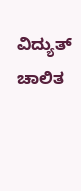ವಿದ್ಯುತ್ ಚಾಲಿತ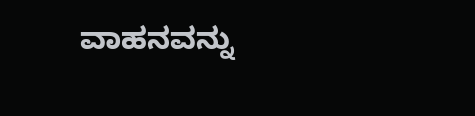ವಾಹನವನ್ನು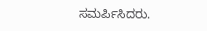ಸಮರ್ಪಿಸಿದರು.